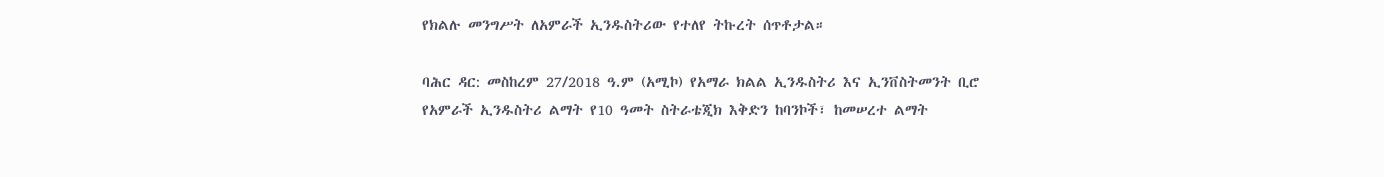የክልሉ መንግሥት ለአምራች ኢንዱስትሪው የተለየ ትኩረት ሰጥቶታል።

ባሕር ዳር: መስከረም 27/2018 ዓ.ም (አሚኮ) የአማራ ክልል ኢንዱስትሪ እና ኢንቨስትመንት ቢሮ የአምራች ኢንዱስትሪ ልማት የ10 ዓመት ስትራቴጂክ እቅድን ከባንኮች፣ ከመሠረተ ልማት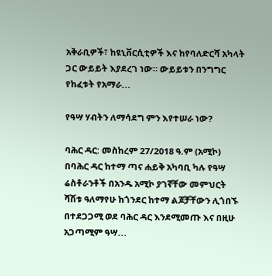አቅራቢዎች፣ ከዩኒቨርሲቲዎች እና ከየባለድርሻ አካላት ጋር ውይይት እያደረገ ነው። ውይይቱን በንግግር የከፈቱት የአማራ...

የዓሣ ሃብትን ለማሳደግ ምን እየተሠራ ነው?

ባሕር ዳር: መስከረም 27/2018 ዓ.ም (አሚኮ) በባሕር ዳር ከተማ ጣና ሐይቅ አካባቢ ካሉ የዓሣ ሬስቶራንቶች በአንዱ አሚኮ ያገኛቸው መምህርት ሻሽቱ ዓለማየሁ ከጎንደር ከተማ ልጆቻቸውን ሊጎበኙ በተደጋጋሚ ወደ ባሕር ዳር እንደሚመጡ እና በዚሁ አጋጣሚም ዓሣ...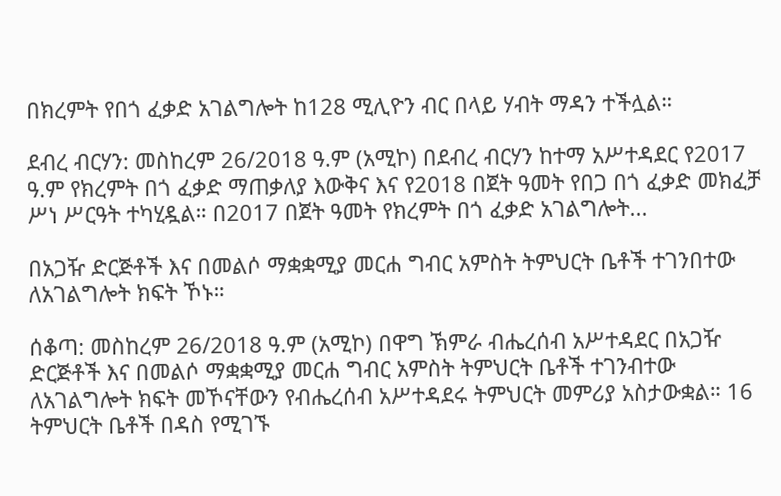በክረምት የበጎ ፈቃድ አገልግሎት ከ128 ሚሊዮን ብር በላይ ሃብት ማዳን ተችሏል።

ደብረ ብርሃን: መስከረም 26/2018 ዓ.ም (አሚኮ) በደብረ ብርሃን ከተማ አሥተዳደር የ2017 ዓ.ም የክረምት በጎ ፈቃድ ማጠቃለያ እውቅና እና የ2018 በጀት ዓመት የበጋ በጎ ፈቃድ መክፈቻ ሥነ ሥርዓት ተካሂዷል። በ2017 በጀት ዓመት የክረምት በጎ ፈቃድ አገልግሎት...

በአጋዥ ድርጅቶች እና በመልሶ ማቋቋሚያ መርሐ ግብር አምስት ትምህርት ቤቶች ተገንበተው ለአገልግሎት ክፍት ኾኑ።

ሰቆጣ: መስከረም 26/2018 ዓ.ም (አሚኮ) በዋግ ኽምራ ብሔረሰብ አሥተዳደር በአጋዥ ድርጅቶች እና በመልሶ ማቋቋሚያ መርሐ ግብር አምስት ትምህርት ቤቶች ተገንብተው ለአገልግሎት ክፍት መኾናቸውን የብሔረሰብ አሥተዳደሩ ትምህርት መምሪያ አስታውቋል። 16 ትምህርት ቤቶች በዳስ የሚገኙ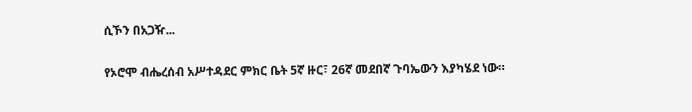ሲኾን በአጋዥ...

የኦሮሞ ብሔረሰብ አሥተዳደር ምክር ቤት 5ኛ ዙር፣ 26ኛ መደበኛ ጉባኤውን እያካሄደ ነው።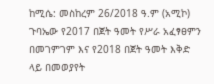ከሚሴ: መስከረም 26/2018 ዓ.ም (አሚኮ) ጉባኤው የ2017 በጀት ዓመት የሥራ አፈፃፀምን በመገምገም እና የ2018 በጀት ዓመት እቅድ ላይ በመወያየት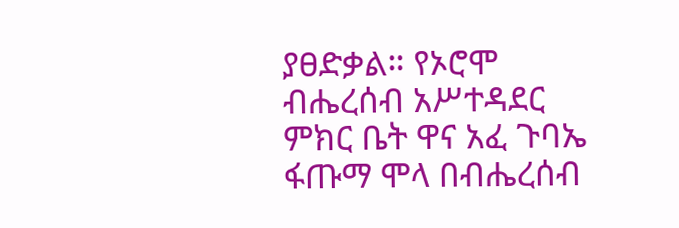ያፀድቃል። የኦሮሞ ብሔረሰብ አሥተዳደር ምክር ቤት ዋና አፈ ጉባኤ ፋጡማ ሞላ በብሔረሰብ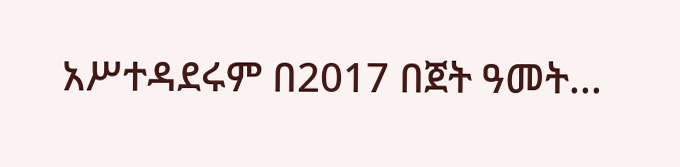አሥተዳደሩም በ2017 በጀት ዓመት...